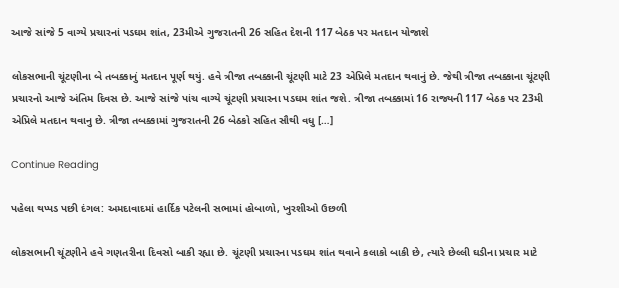આજે સાંજે 5 વાગ્યે પ્રચારનાં પડઘમ શાંત, 23મીએ ગુજરાતની 26 સહિત દેશની 117 બેઠક પર મતદાન યોજાશે

લોકસભાની ચૂંટણીના બે તબક્કાનું મતદાન પૂર્ણ થયું. હવે ત્રીજા તબક્કાની ચૂંટણી માટે 23 એપ્રિલે મતદાન થવાનું છે. જેથી ત્રીજા તબક્કાના ચૂંટણી પ્રચારનો આજે અંતિમ દિવસ છે. આજે સાંજે પાંચ વાગ્યે ચૂંટણી પ્રચારના પડઘમ શાંત જશે. ત્રીજા તબક્કામાં 16 રાજ્યની 117 બેઠક પર 23મી એપ્રિલે મતદાન થવાનુ છે. ત્રીજા તબક્કામાં ગુજરાતની 26 બેઠકો સહિત સૌથી વધુ […]

Continue Reading

પહેલા થપ્પડ પછી દંગલ: અમદાવાદમાં હાર્દિક પટેલની સભામાં હોબાળો, ખુરશીઓ ઉછળી

લોકસભાની ચૂંટણીને હવે ગણતરીના દિવસો બાકી રહ્યા છે. ચૂંટણી પ્રચારના પડઘમ શાંત થવાને કલાકો બાકી છે, ત્યારે છેલ્લી ઘડીના પ્રચાર માટે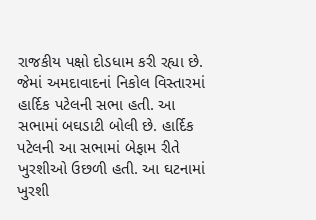રાજકીય પક્ષો દોડધામ કરી રહ્યા છે. જેમાં અમદાવાદનાં નિકોલ વિસ્તારમાં હાર્દિક પટેલની સભા હતી. આ સભામાં બઘડાટી બોલી છે. હાર્દિક પટેલની આ સભામાં બેફામ રીતે ખુરશીઓ ઉછળી હતી. આ ઘટનામાં ખુરશી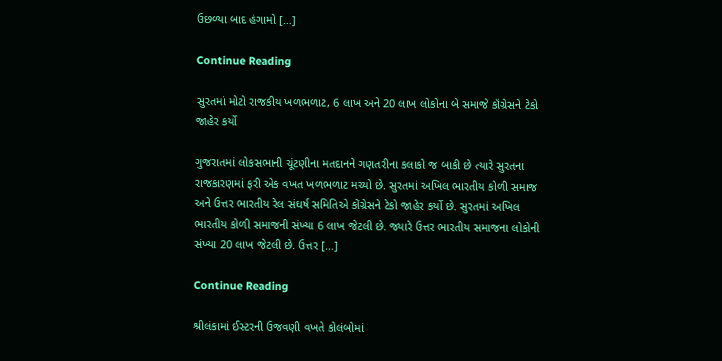ઉછળ્યા બાદ હંગામો […]

Continue Reading

સુરતમાં મોટો રાજકીય ખળભળાટ, 6 લાખ અને 20 લાખ લોકોના બે સમાજે કૉંગ્રેસને ટેકો જાહેર કર્યો

ગુજરાતમાં લોકસભાની ચૂંટણીના મતદાનને ગણતરીના કલાકો જ બાકી છે ત્યારે સુરતના રાજકારણમાં ફરી એક વખત ખળભળાટ મચ્યો છે. સુરતમાં અખિલ ભારતીય કોળી સમાજ અને ઉત્તર ભારતીય રેલ સંઘર્ષ સમિતિએ કોંગ્રેસને ટેકો જાહેર કર્યો છે. સુરતમાં અખિલ ભારતીય કોળી સમાજની સંખ્યા 6 લાખ જેટલી છે. જ્યારે ઉત્તર ભારતીય સમાજના લોકોની સંખ્યા 20 લાખ જેટલી છે. ઉત્તર […]

Continue Reading

શ્રીલંકામાં ઈસ્ટરની ઉજવણી વખતે કોલંબોમાં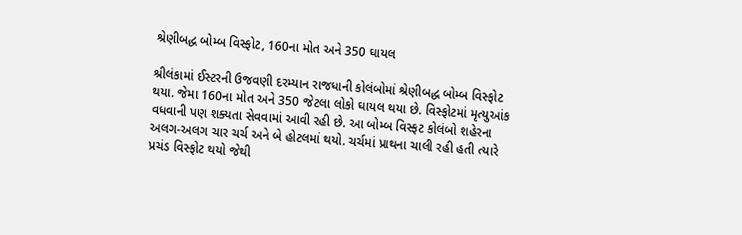શ્રેણીબદ્ધ બોમ્બ વિસ્ફોટ, 160ના મોત અને 350 ઘાયલ

શ્રીલંકામાં ઈસ્ટરની ઉજવણી દરમ્યાન રાજધાની કોલંબોમાં શ્રેણીબદ્ધ બોમ્બ વિસ્ફોટ થયા. જેમા 160ના મોત અને 350 જેટલા લોકો ઘાયલ થયા છે. વિસ્ફોટમાં મૃત્યુઆંક વધવાની પણ શક્યતા સેવવામાં આવી રહી છે. આ બોમ્બ વિસ્ફટ કોલંબો શહેરના અલગ-અલગ ચાર ચર્ચ અને બે હોટલમાં થયો. ચર્ચમાં પ્રાથના ચાલી રહી હતી ત્યારે પ્રચંડ વિસ્ફોટ થયો જેથી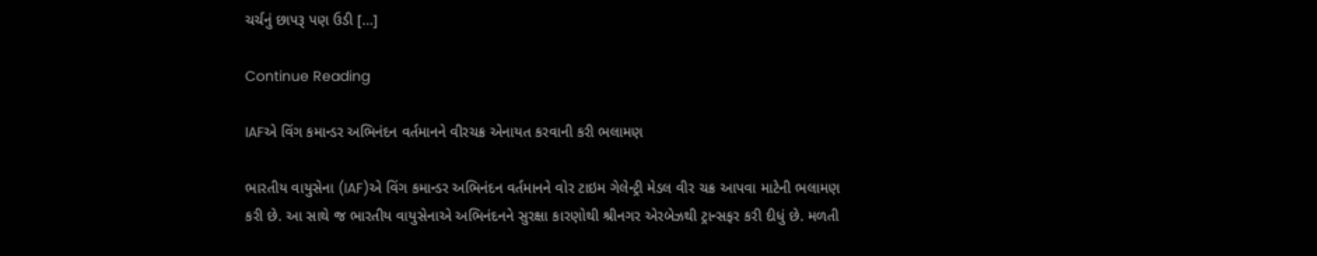ચર્ચનું છાપરૂ પણ ઉડી […]

Continue Reading

IAFએ વિંગ કમાન્ડર અભિનંદન વર્તમાનને વીરચક્ર એનાયત કરવાની કરી ભલામણ

ભારતીય વાયુસેના (IAF)એ વિંગ કમાન્ડર અભિનંદન વર્તમાનને વોર ટાઇમ ગેલેન્ટ્રી મેડલ વીર ચક્ર આપવા માટેની ભલામણ કરી છે. આ સાથે જ ભારતીય વાયુસેનાએ અભિનંદનને સુરક્ષા કારણોથી શ્રીનગર એરબેઝથી ટ્રાન્સફર કરી દીધું છે. મળતી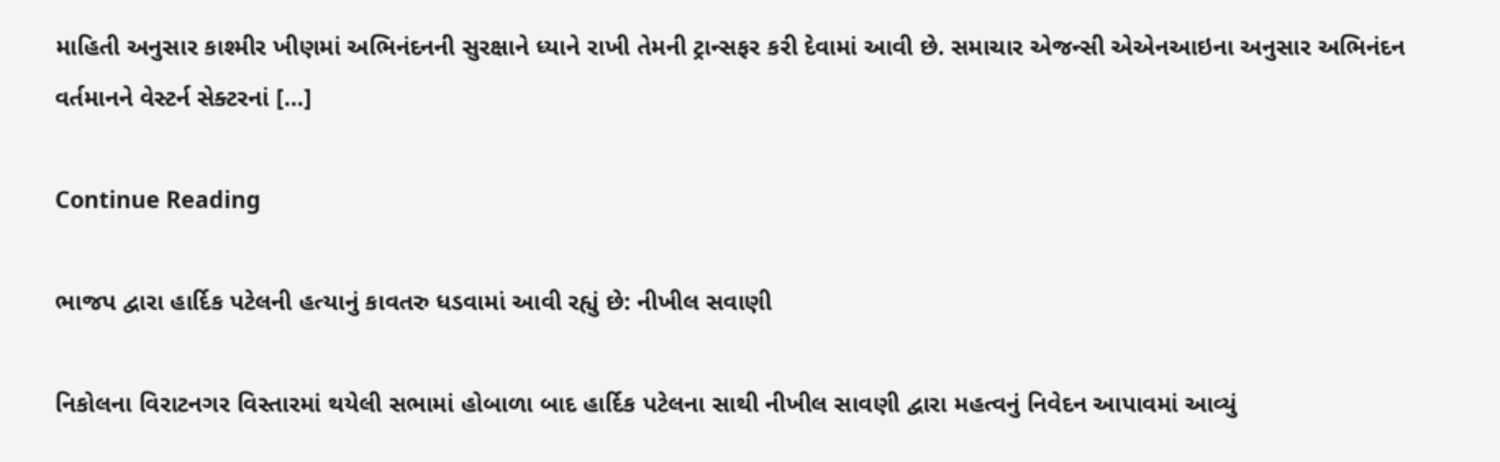માહિતી અનુસાર કાશ્મીર ખીણમાં અભિનંદનની સુરક્ષાને ધ્યાને રાખી તેમની ટ્રાન્સફર કરી દેવામાં આવી છે. સમાચાર એજન્સી એએનઆઇના અનુસાર અભિનંદન વર્તમાનને વેસ્ટર્ન સેક્ટરનાં […]

Continue Reading

ભાજપ દ્વારા હાર્દિક પટેલની હત્યાનું કાવતરુ ધડવામાં આવી રહ્યું છે: નીખીલ સવાણી

નિકોલના વિરાટનગર વિસ્તારમાં થયેલી સભામાં હોબાળા બાદ હાર્દિક પટેલના સાથી નીખીલ સાવણી દ્વારા મહત્વનું નિવેદન આપાવમાં આવ્યું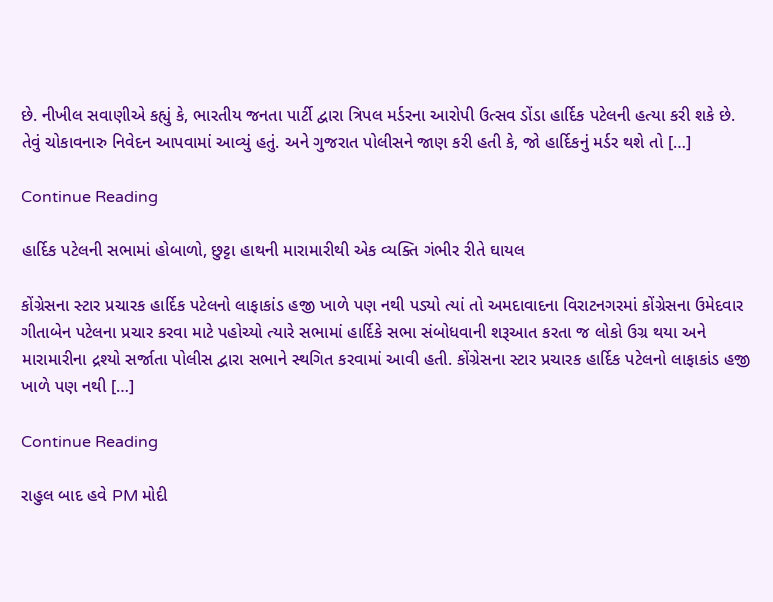છે. નીખીલ સવાણીએ કહ્યું કે, ભારતીય જનતા પાર્ટી દ્વારા ત્રિપલ મર્ડરના આરોપી ઉત્સવ ડોંડા હાર્દિક પટેલની હત્યા કરી શકે છે. તેવું ચોકાવનારુ નિવેદન આપવામાં આવ્યું હતું. અને ગુજરાત પોલીસને જાણ કરી હતી કે, જો હાર્દિકનું મર્ડર થશે તો […]

Continue Reading

હાર્દિક પટેલની સભામાં હોબાળો, છુટ્ટા હાથની મારામારીથી એક વ્યક્તિ ગંભીર રીતે ઘાયલ

કોંગ્રેસના સ્ટાર પ્રચારક હાર્દિક પટેલનો લાફાકાંડ હજી ખાળે પણ નથી પડ્યો ત્યાં તો અમદાવાદના વિરાટનગરમાં કોંગ્રેસના ઉમેદવાર ગીતાબેન પટેલના પ્રચાર કરવા માટે પહોચ્યો ત્યારે સભામાં હાર્દિકે સભા સંબોધવાની શરૂઆત કરતા જ લોકો ઉગ્ર થયા અને મારામારીના દ્રશ્યો સર્જાતા પોલીસ દ્વારા સભાને સ્થગિત કરવામાં આવી હતી. કોંગ્રેસના સ્ટાર પ્રચારક હાર્દિક પટેલનો લાફાકાંડ હજી ખાળે પણ નથી […]

Continue Reading

રાહુલ બાદ હવે PM મોદી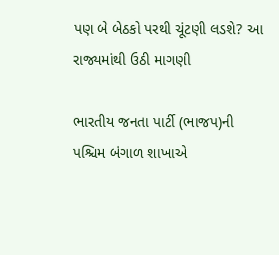પણ બે બેઠકો પરથી ચૂંટણી લડશે? આ રાજ્યમાંથી ઉઠી માગણી

ભારતીય જનતા પાર્ટી (ભાજપ)ની પશ્ચિમ બંગાળ શાખાએ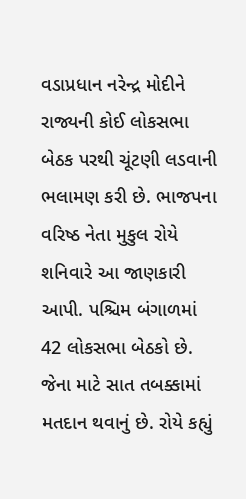વડાપ્રધાન નરેન્દ્ર મોદીને રાજ્યની કોઈ લોકસભા બેઠક પરથી ચૂંટણી લડવાની ભલામણ કરી છે. ભાજપના વરિષ્ઠ નેતા મુકુલ રોયે શનિવારે આ જાણકારી આપી. પશ્ચિમ બંગાળમાં 42 લોકસભા બેઠકો છે. જેના માટે સાત તબક્કામાં મતદાન થવાનું છે. રોયે કહ્યું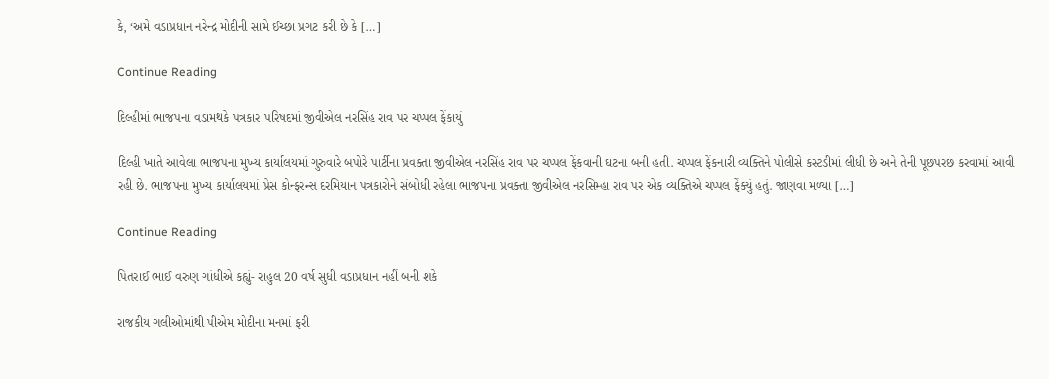કે, ‘અમે વડાપ્રધાન નરેન્દ્ર મોદીની સામે ઈચ્છા પ્રગટ કરી છે કે […]

Continue Reading

દિલ્હીમાં ભાજપના વડામથકે પત્રકાર પરિષદમાં જીવીએલ નરસિંહ રાવ પર ચપ્પલ ફેંકાયું

દિલ્હી ખાતે આવેલા ભાજપના મુખ્ય કાર્યાલયમાં ગુરુવારે બપોરે પાર્ટીના પ્રવક્તા જીવીએલ નરસિંહ રાવ પર ચપ્પલ ફેંકવાની ઘટના બની હતી. ચપ્પલ ફેંકનારી વ્યક્તિને પોલીસે કસ્ટડીમાં લીધી છે અને તેની પૂછપરછ કરવામાં આવી રહી છે. ભાજપના મુખ્ય કાર્યાલયમાં પ્રેસ કોન્ફરન્સ દરમિયાન પત્રકારોને સંબોધી રહેલા ભાજપના પ્રવક્તા જીવીએલ નરસિમ્હા રાવ પર એક વ્યક્તિએ ચપ્પલ ફેંક્યું હતું. જાણવા મળ્યા […]

Continue Reading

પિતરાઈ ભાઈ વરુણ ગાંધીએ કહ્યું- રાહુલ 20 વર્ષ સુધી વડાપ્રધાન નહીં બની શકે

રાજકીય ગલીઓમાંથી પીએમ મોદીના મનમાં ફરી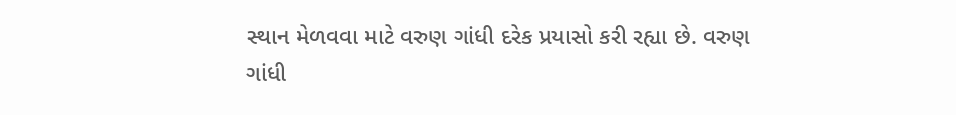સ્થાન મેળવવા માટે વરુણ ગાંધી દરેક પ્રયાસો કરી રહ્યા છે. વરુણ ગાંધી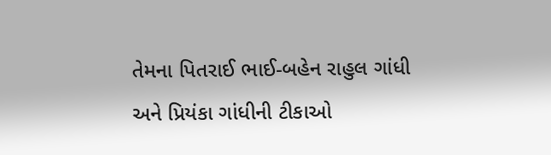તેમના પિતરાઈ ભાઈ-બહેન રાહુલ ગાંધી અને પ્રિયંકા ગાંધીની ટીકાઓ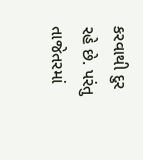કરવાથી દુર રહે છે. પરંતુ તાજેતરમાં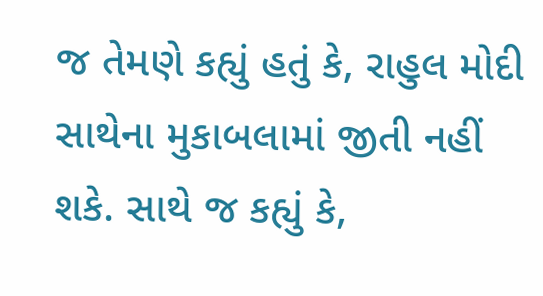જ તેમણે કહ્યું હતું કે, રાહુલ મોદી સાથેના મુકાબલામાં જીતી નહીં શકે. સાથે જ કહ્યું કે,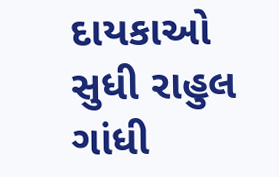દાયકાઓ સુધી રાહુલ ગાંધી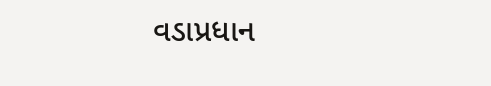વડાપ્રધાન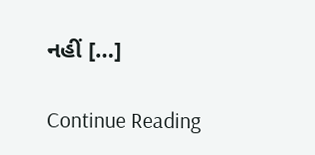નહીં […]

Continue Reading